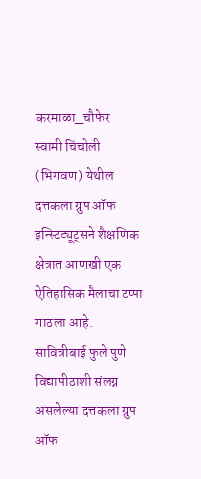करमाळा_चौफेर
स्वामी चिंचोली (भिगवण) येथील दत्तकला ग्रुप ऑफ इन्स्टिट्यूट्सने शैक्षणिक क्षेत्रात आणखी एक ऐतिहासिक मैलाचा टप्पा गाठला आहे. सावित्रीबाई फुले पुणे विद्यापीठाशी संलग्न असलेल्या दत्तकला ग्रुप ऑफ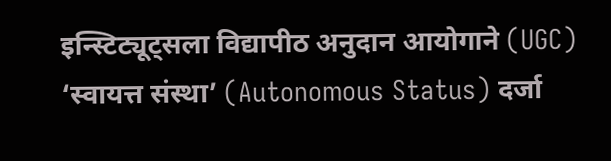इन्स्टिट्यूट्सला विद्यापीठ अनुदान आयोगाने (UGC) ‘स्वायत्त संस्था’ (Autonomous Status) दर्जा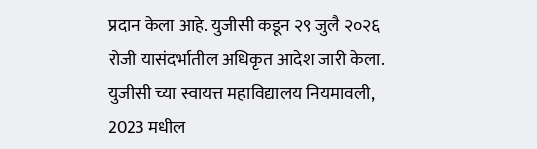प्रदान केला आहे. युजीसी कडून २९ जुलै २०२६ रोजी यासंदर्भातील अधिकृत आदेश जारी केला.
युजीसी च्या स्वायत्त महाविद्यालय नियमावली, 2023 मधील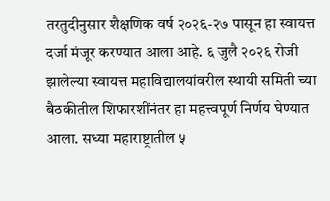तरतुदीनुसार शैक्षणिक वर्ष २०२६-२७ पासून हा स्वायत्त दर्जा मंजूर करण्यात आला आहे. ६ जुलै २०२६ रोजी झालेल्या स्वायत्त महाविद्यालयांवरील स्थायी समिती च्या बैठकीतील शिफारशींनंतर हा महत्त्वपूर्ण निर्णय घेण्यात आला. सध्या महाराष्ट्रातील ५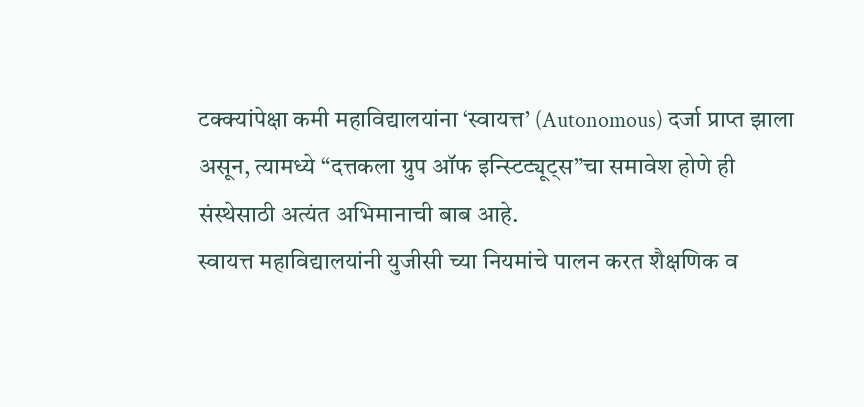टक्क्यांपेक्षा कमी महाविद्यालयांना ‘स्वायत्त’ (Autonomous) दर्जा प्राप्त झाला असून, त्यामध्ये “दत्तकला ग्रुप ऑफ इन्स्टिट्यूट्स”चा समावेश होणे ही संस्थेसाठी अत्यंत अभिमानाची बाब आहे.
स्वायत्त महाविद्यालयांनी युजीसी च्या नियमांचे पालन करत शैक्षणिक व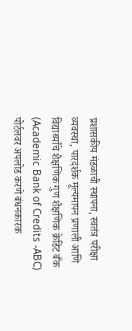प्रशासकीय मंडळाची स्थापना, स्वतंत्र परीक्षा व्यवस्था, पारदर्शक मूल्यमापन प्रणाली आणि विद्यार्थ्यांचे शैक्षणिक गुण शैक्षणिक क्रेडिट बँक (Academic Bank of Credits -ABC) पोर्टलवर अपलोड करणे बंधनकारक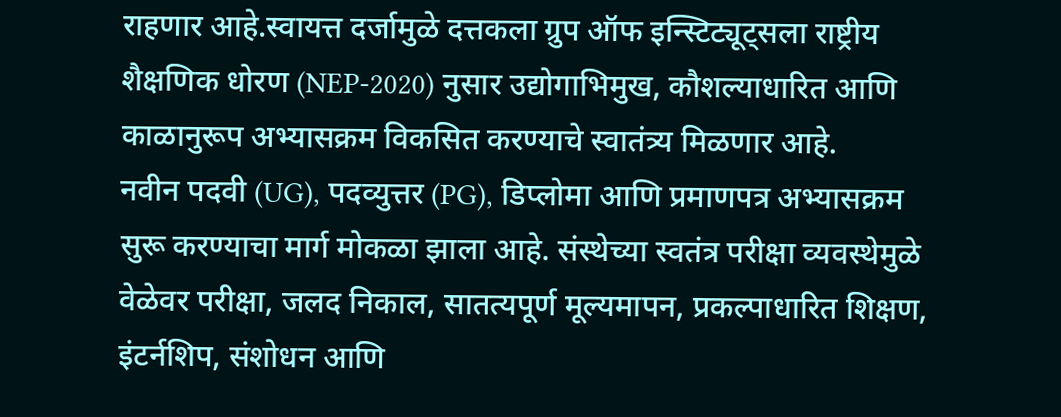राहणार आहे.स्वायत्त दर्जामुळे दत्तकला ग्रुप ऑफ इन्स्टिट्यूट्सला राष्ट्रीय शैक्षणिक धोरण (NEP-2020) नुसार उद्योगाभिमुख, कौशल्याधारित आणि काळानुरूप अभ्यासक्रम विकसित करण्याचे स्वातंत्र्य मिळणार आहे.
नवीन पदवी (UG), पदव्युत्तर (PG), डिप्लोमा आणि प्रमाणपत्र अभ्यासक्रम सुरू करण्याचा मार्ग मोकळा झाला आहे. संस्थेच्या स्वतंत्र परीक्षा व्यवस्थेमुळे वेळेवर परीक्षा, जलद निकाल, सातत्यपूर्ण मूल्यमापन, प्रकल्पाधारित शिक्षण, इंटर्नशिप, संशोधन आणि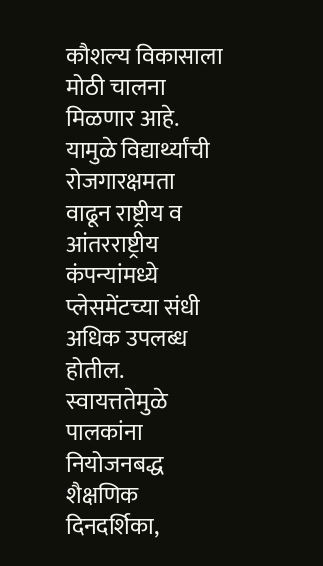कौशल्य विकासाला मोठी चालना मिळणार आहे. यामुळे विद्यार्थ्यांची रोजगारक्षमता वाढून राष्ट्रीय व आंतरराष्ट्रीय कंपन्यांमध्ये प्लेसमेंटच्या संधी अधिक उपलब्ध होतील.
स्वायत्ततेमुळे पालकांना नियोजनबद्ध शैक्षणिक दिनदर्शिका,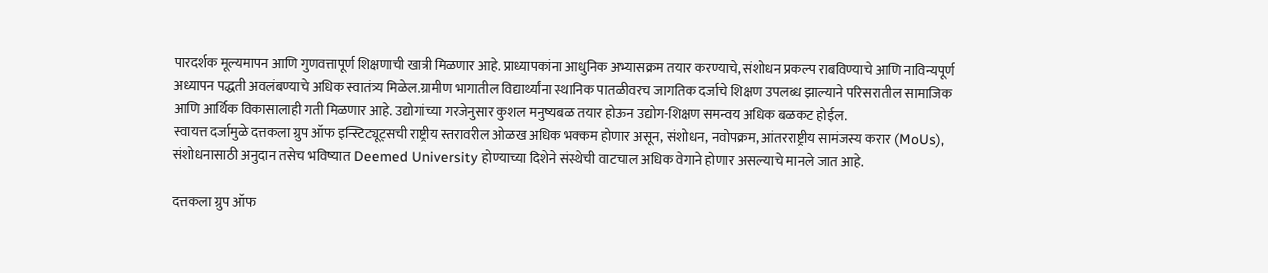पारदर्शक मूल्यमापन आणि गुणवत्तापूर्ण शिक्षणाची खात्री मिळणार आहे. प्राध्यापकांना आधुनिक अभ्यासक्रम तयार करण्याचे, संशोधन प्रकल्प राबविण्याचे आणि नाविन्यपूर्ण अध्यापन पद्धती अवलंबण्याचे अधिक स्वातंत्र्य मिळेल.ग्रामीण भागातील विद्यार्थ्यांना स्थानिक पातळीवरच जागतिक दर्जाचे शिक्षण उपलब्ध झाल्याने परिसरातील सामाजिक आणि आर्थिक विकासालाही गती मिळणार आहे. उद्योगांच्या गरजेनुसार कुशल मनुष्यबळ तयार होऊन उद्योग-शिक्षण समन्वय अधिक बळकट होईल.
स्वायत्त दर्जामुळे दत्तकला ग्रुप ऑफ इन्स्टिट्यूट्सची राष्ट्रीय स्तरावरील ओळख अधिक भक्कम होणार असून, संशोधन, नवोपक्रम, आंतरराष्ट्रीय सामंजस्य करार (MoUs), संशोधनासाठी अनुदान तसेच भविष्यात Deemed University होण्याच्या दिशेने संस्थेची वाटचाल अधिक वेगाने होणार असल्याचे मानले जात आहे.

दत्तकला ग्रुप ऑफ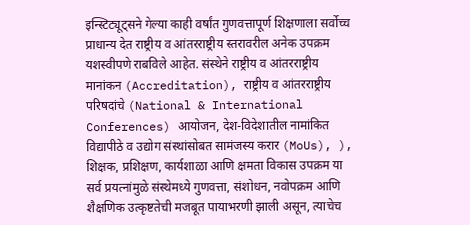इन्स्टिट्यूट्सने गेल्या काही वर्षांत गुणवत्तापूर्ण शिक्षणाला सर्वोच्च प्राधान्य देत राष्ट्रीय व आंतरराष्ट्रीय स्तरावरील अनेक उपक्रम यशस्वीपणे राबविले आहेत. संस्थेने राष्ट्रीय व आंतरराष्ट्रीय मानांकन (Accreditation), राष्ट्रीय व आंतरराष्ट्रीय परिषदांचे (National & International Conferences) आयोजन, देश-विदेशातील नामांकित विद्यापीठे व उद्योग संस्थांसोबत सामंजस्य करार (MoUs), ), शिक्षक, प्रशिक्षण, कार्यशाळा आणि क्षमता विकास उपक्रम या सर्व प्रयत्नांमुळे संस्थेमध्ये गुणवत्ता, संशोधन, नवोपक्रम आणि शैक्षणिक उत्कृष्टतेची मजबूत पायाभरणी झाली असून, त्याचेच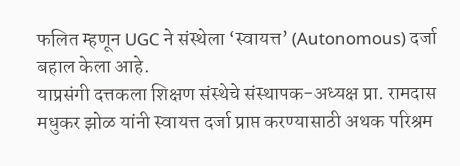फलित म्हणून UGC ने संस्थेला ‘स्वायत्त’ (Autonomous) दर्जा बहाल केला आहे.
याप्रसंगी दत्तकला शिक्षण संस्थेचे संस्थापक-अध्यक्ष प्रा. रामदास मधुकर झोळ यांनी स्वायत्त दर्जा प्राप्त करण्यासाठी अथक परिश्रम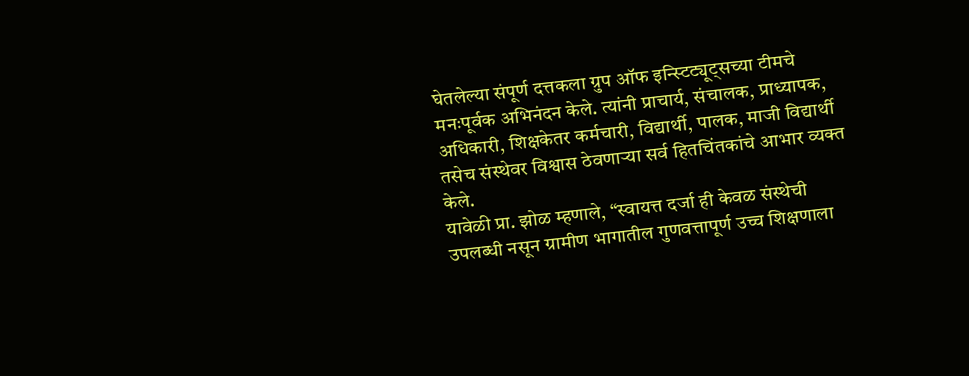घेतलेल्या संपूर्ण दत्तकला ग्रुप ऑफ इन्स्टिट्यूट्सच्या टीमचे मनःपूर्वक अभिनंदन केले. त्यांनी प्राचार्य, संचालक, प्राध्यापक, अधिकारी, शिक्षकेतर कर्मचारी, विद्यार्थी, पालक, माजी विद्यार्थी तसेच संस्थेवर विश्वास ठेवणाऱ्या सर्व हितचिंतकांचे आभार व्यक्त केले.
यावेळी प्रा. झोळ म्हणाले, “स्वायत्त दर्जा ही केवळ संस्थेची उपलब्धी नसून ग्रामीण भागातील गुणवत्तापूर्ण उच्च शिक्षणाला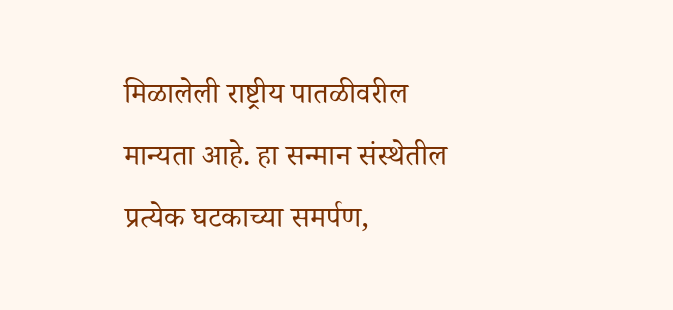मिळालेली राष्ट्रीय पातळीवरील मान्यता आहे. हा सन्मान संस्थेतील प्रत्येक घटकाच्या समर्पण,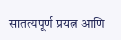सातत्यपूर्ण प्रयत्न आणि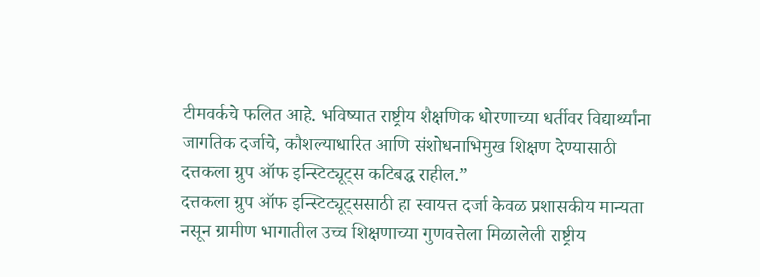टीमवर्कचे फलित आहे. भविष्यात राष्ट्रीय शैक्षणिक धोरणाच्या धर्तीवर विद्यार्थ्यांना जागतिक दर्जाचे, कौशल्याधारित आणि संशोधनाभिमुख शिक्षण देण्यासाठी दत्तकला ग्रुप ऑफ इन्स्टिट्यूट्स कटिबद्ध राहील.”
दत्तकला ग्रुप ऑफ इन्स्टिट्यूट्ससाठी हा स्वायत्त दर्जा केवळ प्रशासकीय मान्यता नसून ग्रामीण भागातील उच्च शिक्षणाच्या गुणवत्तेला मिळालेली राष्ट्रीय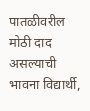पातळीवरील मोठी दाद असल्याची भावना विद्यार्थी,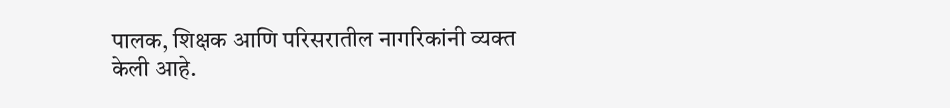पालक, शिक्षक आणि परिसरातील नागरिकांनी व्यक्त केली आहे.